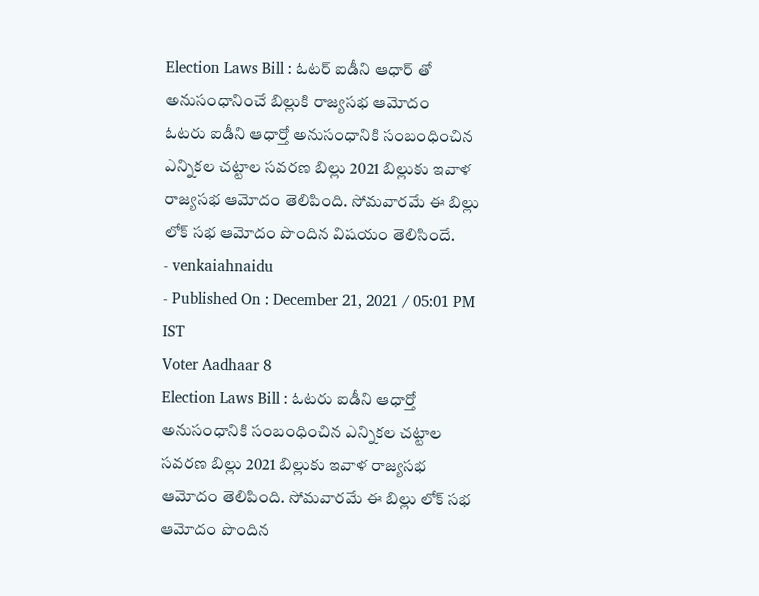Election Laws Bill : ఓటర్ ఐడీని ఆధార్ తో అనుసంధానించే బిల్లుకి రాజ్యసభ ఆమోదం
ఓటరు ఐడీని ఆధార్తో అనుసంధానికి సంబంధించిన ఎన్నికల చట్టాల సవరణ బిల్లు 2021 బిల్లుకు ఇవాళ రాజ్యసభ ఆమోదం తెలిపింది. సోమవారమే ఈ బిల్లు లోక్ సభ ఆమోదం పొందిన విషయం తెలిసిందే.
- venkaiahnaidu
- Published On : December 21, 2021 / 05:01 PM IST
Voter Aadhaar 8
Election Laws Bill : ఓటరు ఐడీని ఆధార్తో అనుసంధానికి సంబంధించిన ఎన్నికల చట్టాల సవరణ బిల్లు 2021 బిల్లుకు ఇవాళ రాజ్యసభ ఆమోదం తెలిపింది. సోమవారమే ఈ బిల్లు లోక్ సభ ఆమోదం పొందిన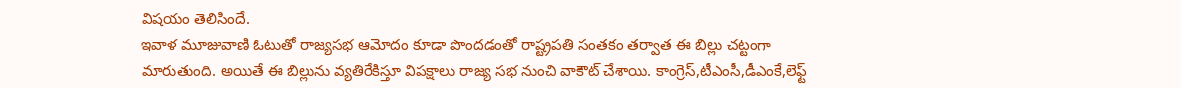విషయం తెలిసిందే.
ఇవాళ మూజువాణి ఓటుతో రాజ్యసభ ఆమోదం కూడా పొందడంతో రాష్ట్రపతి సంతకం తర్వాత ఈ బిల్లు చట్టంగా మారుతుంది. అయితే ఈ బిల్లును వ్యతిరేకిస్తూ విపక్షాలు రాజ్య సభ నుంచి వాకౌట్ చేశాయి. కాంగ్రెస్,టీఎంసీ,డీఎంకే,లెఫ్ట్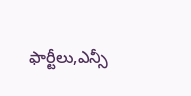ఫార్టీలు,ఎన్సీ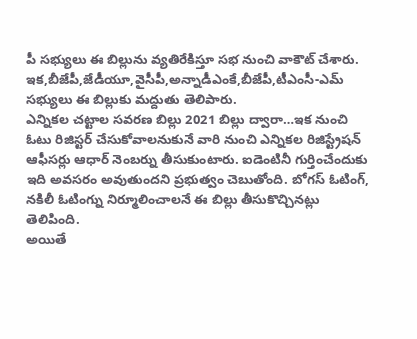పీ సభ్యులు ఈ బిల్లును వ్యతిరేకిస్తూ సభ నుంచి వాకౌట్ చేశారు. ఇక,బీజేపీ,జేడీయూ,వైసీపీ,అన్నాడీఎంకే,బీజేపీ,టీఎంసీ-ఎమ్ సభ్యులు ఈ బిల్లుకు మద్దుతు తెలిపారు.
ఎన్నికల చట్టాల సవరణ బిల్లు 2021 బిల్లు ద్వారా…ఇక నుంచి ఓటు రిజిస్టర్ చేసుకోవాలనుకునే వారి నుంచి ఎన్నికల రిజిస్ట్రేషన్ ఆఫీసర్లు ఆధార్ నెంబర్ను తీసుకుంటారు. ఐడెంటినీ గుర్తించేందుకు ఇది అవసరం అవుతుందని ప్రభుత్వం చెబుతోంది. బోగస్ ఓటింగ్, నకిలీ ఓటింగ్ను నిర్మూలించాలనే ఈ బిల్లు తీసుకొచ్చినట్లు తెలిపింది.
అయితే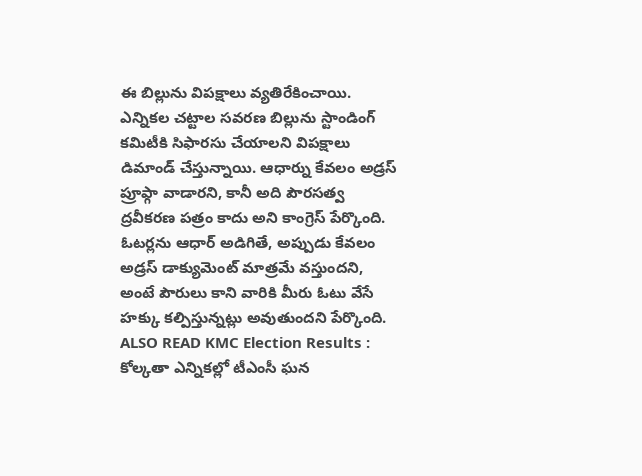ఈ బిల్లును విపక్షాలు వ్యతిరేకించాయి. ఎన్నికల చట్టాల సవరణ బిల్లును స్టాండింగ్ కమిటీకి సిఫారసు చేయాలని విపక్షాలు డిమాండ్ చేస్తున్నాయి. ఆధార్ను కేవలం అడ్రస్ ప్రూఫ్గా వాడారని, కానీ అది పౌరసత్వ ద్రవీకరణ పత్రం కాదు అని కాంగ్రెస్ పేర్కొంది. ఓటర్లను ఆధార్ అడిగితే, అప్పుడు కేవలం అడ్రస్ డాక్యుమెంట్ మాత్రమే వస్తుందని, అంటే పౌరులు కాని వారికి మీరు ఓటు వేసే హక్కు కల్పిస్తున్నట్లు అవుతుందని పేర్కొంది.
ALSO READ KMC Election Results : కోల్కతా ఎన్నికల్లో టీఎంసీ ఘన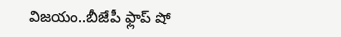విజయం..బీజేపీ ఫ్లాప్ షో